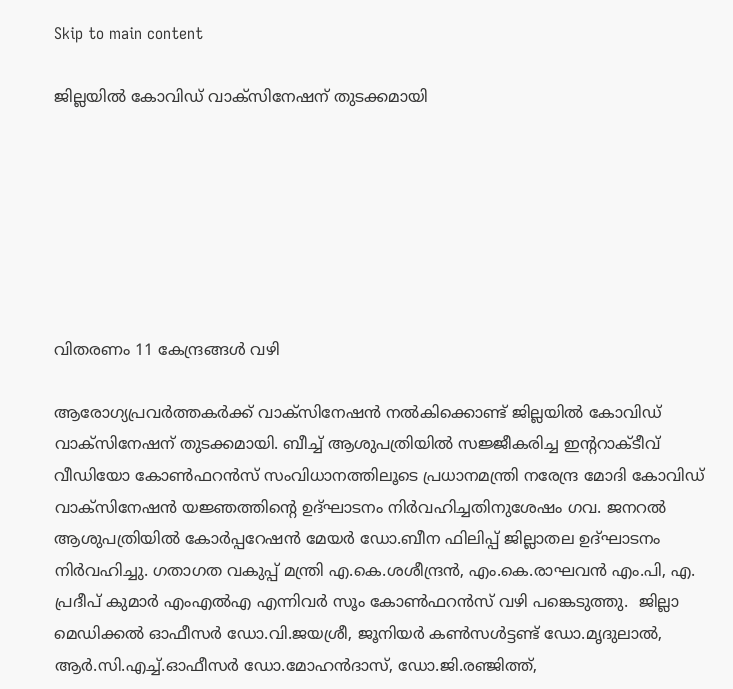Skip to main content

ജില്ലയില്‍ കോവിഡ് വാക്സിനേഷന് തുടക്കമായി







വിതരണം 11 കേന്ദ്രങ്ങള്‍ വഴി

ആരോഗ്യപ്രവര്‍ത്തകര്‍ക്ക് വാക്സിനേഷന്‍ നല്‍കിക്കൊണ്ട് ജില്ലയില്‍ കോവിഡ് വാക്സിനേഷന് തുടക്കമായി. ബീച്ച് ആശുപത്രിയില്‍ സജ്ജീകരിച്ച ഇന്ററാക്ടീവ് വീഡിയോ കോണ്‍ഫറന്‍സ് സംവിധാനത്തിലൂടെ പ്രധാനമന്ത്രി നരേന്ദ്ര മോദി കോവിഡ് വാക്‌സിനേഷന്‍ യജ്ഞത്തിന്റെ ഉദ്ഘാടനം നിര്‍വഹിച്ചതിനുശേഷം ഗവ. ജനറല്‍ ആശുപത്രിയില്‍ കോര്‍പ്പറേഷന്‍ മേയര്‍ ഡോ.ബീന ഫിലിപ്പ് ജില്ലാതല ഉദ്ഘാടനം നിര്‍വഹിച്ചു. ഗതാഗത വകുപ്പ് മന്ത്രി എ.കെ.ശശീന്ദ്രന്‍, എം.കെ.രാഘവന്‍ എം.പി, എ. പ്രദീപ് കുമാര്‍ എംഎല്‍എ എന്നിവര്‍ സൂം കോണ്‍ഫറന്‍സ് വഴി പങ്കെടുത്തു.  ജില്ലാ മെഡിക്കല്‍ ഓഫീസര്‍ ഡോ.വി.ജയശ്രീ, ജൂനിയര്‍ കണ്‍സള്‍ട്ടണ്ട് ഡോ.മൃദുലാല്‍, ആര്‍.സി.എച്ച്.ഓഫീസര്‍ ഡോ.മോഹന്‍ദാസ്, ഡോ.ജി.രഞ്ജിത്ത്,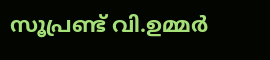സൂപ്രണ്ട് വി.ഉമ്മര്‍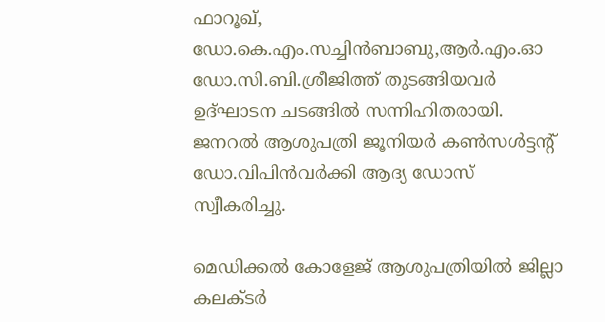ഫാറൂഖ്, ഡോ.കെ.എം.സച്ചിന്‍ബാബു,ആര്‍.എം.ഓ  ഡോ.സി.ബി.ശ്രീജിത്ത് തുടങ്ങിയവര്‍ ഉദ്ഘാടന ചടങ്ങില്‍ സന്നിഹിതരായി.  ജനറല്‍ ആശുപത്രി ജൂനിയര്‍ കണ്‍സള്‍ട്ടന്റ് ഡോ.വിപിന്‍വര്‍ക്കി ആദ്യ ഡോസ്  സ്വീകരിച്ചു.

മെഡിക്കല്‍ കോളേജ് ആശുപത്രിയില്‍ ജില്ലാ കലക്ടര്‍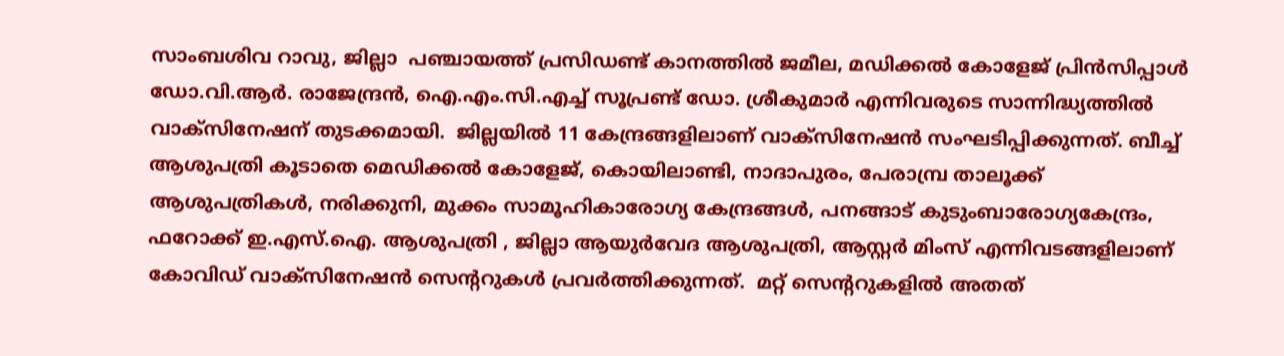സാംബശിവ റാവു, ജില്ലാ  പഞ്ചായത്ത് പ്രസിഡണ്ട് കാനത്തില്‍ ജമീല, മഡിക്കല്‍ കോളേജ് പ്രിന്‍സിപ്പാള്‍ ഡോ.വി.ആര്‍. രാജേന്ദ്രന്‍, ഐ.എം.സി.എച്ച് സൂപ്രണ്ട് ഡോ. ശ്രീകുമാര്‍ എന്നിവരുടെ സാന്നിദ്ധ്യത്തില്‍ വാക്‌സിനേഷന് തുടക്കമായി.  ജില്ലയില്‍ 11 കേന്ദ്രങ്ങളിലാണ് വാക്സിനേഷന്‍ സംഘടിപ്പിക്കുന്നത്. ബീച്ച് ആശുപത്രി കൂടാതെ മെഡിക്കല്‍ കോളേജ്, കൊയിലാണ്ടി, നാദാപുരം, പേരാമ്പ്ര താലൂക്ക് ആശുപത്രികള്‍, നരിക്കുനി, മുക്കം സാമൂഹികാരോഗ്യ കേന്ദ്രങ്ങള്‍, പനങ്ങാട് കുടുംബാരോഗ്യകേന്ദ്രം, ഫറോക്ക് ഇ.എസ്.ഐ. ആശുപത്രി , ജില്ലാ ആയുര്‍വേദ ആശുപത്രി, ആസ്റ്റര്‍ മിംസ് എന്നിവടങ്ങളിലാണ് കോവിഡ് വാക്സിനേഷന്‍ സെന്ററുകള്‍ പ്രവര്‍ത്തിക്കുന്നത്.  മറ്റ് സെന്ററുകളില്‍ അതത്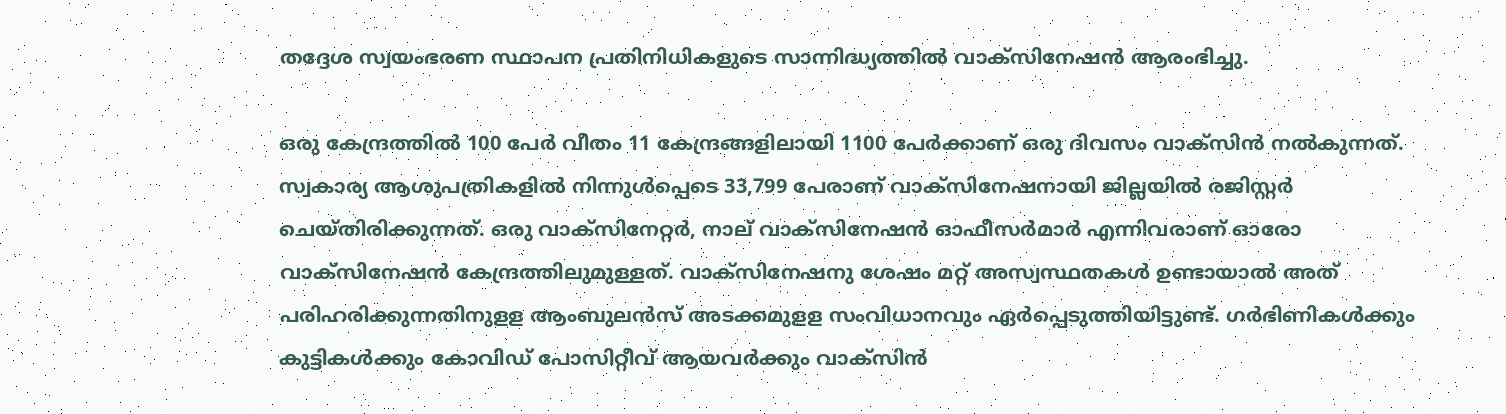തദ്ദേശ സ്വയംഭരണ സ്ഥാപന പ്രതിനിധികളുടെ സാന്നിദ്ധ്യത്തില്‍ വാക്‌സിനേഷന്‍ ആരംഭിച്ചു.

ഒരു കേന്ദ്രത്തില്‍ 100 പേര്‍ വീതം 11 കേന്ദ്രങ്ങളിലായി 1100 പേര്‍ക്കാണ് ഒരു ദിവസം വാക്‌സിന്‍ നല്‍കുന്നത്. സ്വകാര്യ ആശുപത്രികളില്‍ നിന്നുള്‍പ്പെടെ 33,799 പേരാണ് വാക്‌സിനേഷനായി ജില്ലയില്‍ രജിസ്റ്റര്‍ ചെയ്തിരിക്കുന്നത്. ഒരു വാക്‌സിനേറ്റര്‍, നാല് വാക്‌സിനേഷന്‍ ഓഫീസര്‍മാര്‍ എന്നിവരാണ് ഓരോ വാക്‌സിനേഷന്‍ കേന്ദ്രത്തിലുമുള്ളത്. വാക്‌സിനേഷനു ശേഷം മറ്റ് അസ്വസ്ഥതകള്‍ ഉണ്ടായാല്‍ അത് പരിഹരിക്കുന്നതിനുളള ആംബുലന്‍സ് അടക്കമുളള സംവിധാനവും ഏര്‍പ്പെടുത്തിയിട്ടുണ്ട്. ഗര്‍ഭിണികള്‍ക്കും കുട്ടികള്‍ക്കും കോവിഡ് പോസിറ്റീവ് ആയവര്‍ക്കും വാക്‌സിന്‍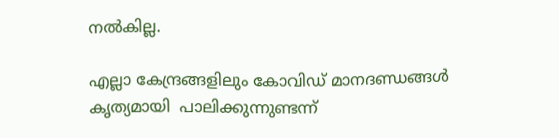നല്‍കില്ല.

എല്ലാ കേന്ദ്രങ്ങളിലും കോവിഡ് മാനദണ്ഡങ്ങള്‍ കൃത്യമായി  പാലിക്കുന്നുണ്ടന്ന്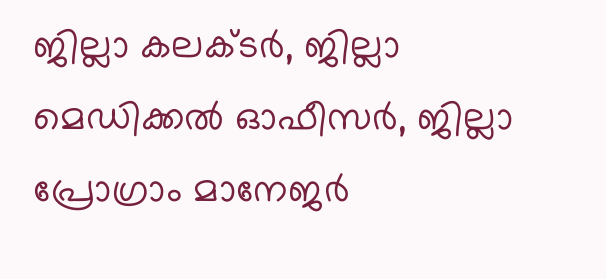ജില്ലാ കലക്ടര്‍, ജില്ലാ മെഡിക്കല്‍ ഓഫീസര്‍, ജില്ലാ പ്രോഗ്രാം മാനേജര്‍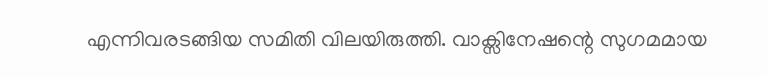എന്നിവരടങ്ങിയ സമിതി വിലയിരുത്തി. വാക്സിനേഷന്റെ സുഗമമായ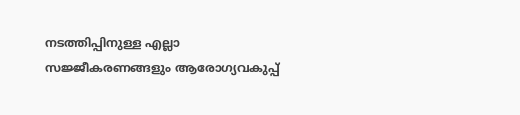നടത്തിപ്പിനുള്ള എല്ലാ സജ്ജീകരണങ്ങളും ആരോഗ്യവകുപ്പ്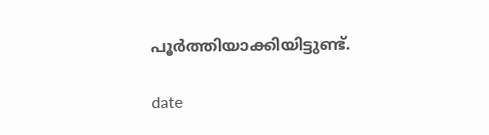പൂര്‍ത്തിയാക്കിയിട്ടുണ്ട്.

date